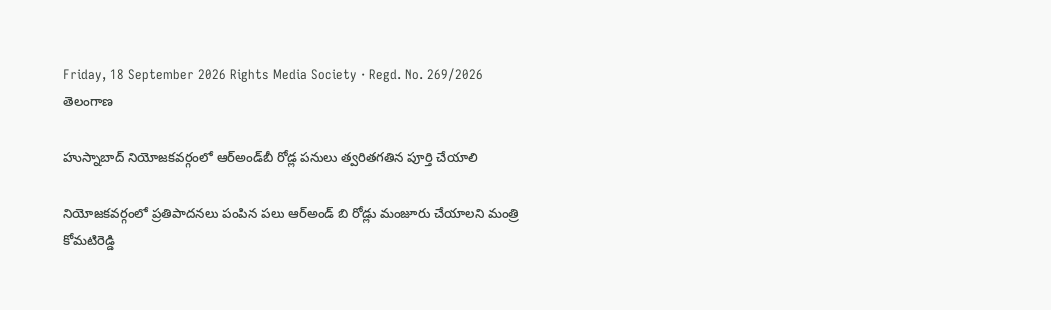Friday, 18 September 2026 Rights Media Society · Regd. No. 269/2026
తెలంగాణ

హుస్నాబాద్ నియోజకవర్గంలో ఆర్‌అండ్‌బీ రోడ్ల పనులు త్వరితగతిన పూర్తి చేయాలి

నియోజకవర్గంలో ప్రతిపాదనలు పంపిన పలు ఆర్అండ్ బి రోడ్లు మంజూరు చేయాలని మంత్రి కోమటిరెడ్డి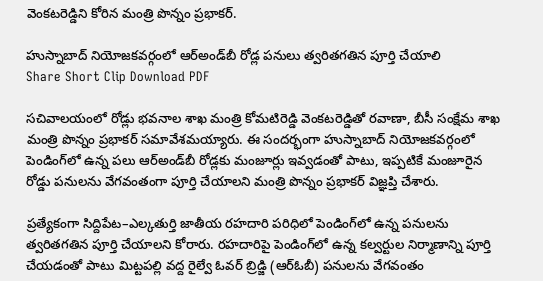వెంకటరెడ్డిని కోరిన మంత్రి పొన్నం ప్రభాకర్.

హుస్నాబాద్ నియోజకవర్గంలో ఆర్‌అండ్‌బీ రోడ్ల పనులు త్వరితగతిన పూర్తి చేయాలి
Share Short Clip Download PDF

సచివాలయంలో రోడ్లు భవనాల శాఖ మంత్రి కోమటిరెడ్డి వెంకటరెడ్డితో రవాణా, బీసీ సంక్షేమ శాఖ మంత్రి పొన్నం ప్రభాకర్ సమావేశమయ్యారు. ఈ సందర్భంగా హుస్నాబాద్ నియోజకవర్గంలో పెండింగ్‌లో ఉన్న పలు ఆర్‌అండ్‌బీ రోడ్లకు మంజూర్లు ఇవ్వడంతో పాటు, ఇప్పటికే మంజూరైన రోడ్డు పనులను వేగవంతంగా పూర్తి చేయాలని మంత్రి పొన్నం ప్రభాకర్ విజ్ఞప్తి చేశారు.

ప్రత్యేకంగా సిద్దిపేట–ఎల్కతుర్తి జాతీయ రహదారి పరిధిలో పెండింగ్‌లో ఉన్న పనులను త్వరితగతిన పూర్తి చేయాలని కోరారు. రహదారిపై పెండింగ్‌లో ఉన్న కల్వర్టుల నిర్మాణాన్ని పూర్తి చేయడంతో పాటు మిట్టపల్లి వద్ద రైల్వే ఓవర్ బ్రిడ్జి (ఆర్‌ఓబీ) పనులను వేగవంతం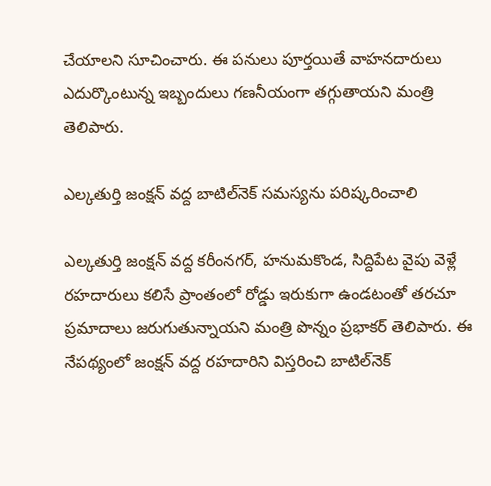చేయాలని సూచించారు. ఈ పనులు పూర్తయితే వాహనదారులు ఎదుర్కొంటున్న ఇబ్బందులు గణనీయంగా తగ్గుతాయని మంత్రి తెలిపారు.

ఎల్కతుర్తి జంక్షన్ వద్ద బాటిల్‌నెక్ సమస్యను పరిష్కరించాలి

ఎల్కతుర్తి జంక్షన్ వద్ద కరీంనగర్, హనుమకొండ, సిద్దిపేట వైపు వెళ్లే రహదారులు కలిసే ప్రాంతంలో రోడ్డు ఇరుకుగా ఉండటంతో తరచూ ప్రమాదాలు జరుగుతున్నాయని మంత్రి పొన్నం ప్రభాకర్ తెలిపారు. ఈ నేపథ్యంలో జంక్షన్ వద్ద రహదారిని విస్తరించి బాటిల్‌నెక్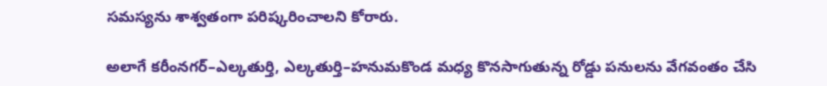సమస్యను శాశ్వతంగా పరిష్కరించాలని కోరారు.

అలాగే కరీంనగర్–ఎల్కతుర్తి, ఎల్కతుర్తి–హనుమకొండ మధ్య కొనసాగుతున్న రోడ్డు పనులను వేగవంతం చేసి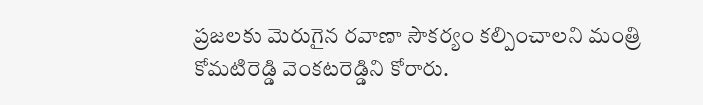ప్రజలకు మెరుగైన రవాణా సౌకర్యం కల్పించాలని మంత్రి కోమటిరెడ్డి వెంకటరెడ్డిని కోరారు.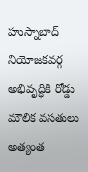హుస్నాబాద్ నియోజకవర్గ అభివృద్ధికి రోడ్డు మౌలిక వసతులు అత్యంత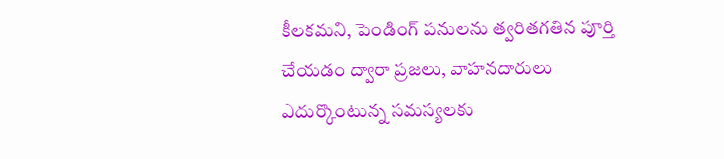కీలకమని, పెండింగ్ పనులను త్వరితగతిన పూర్తి చేయడం ద్వారా ప్రజలు, వాహనదారులు ఎదుర్కొంటున్న సమస్యలకు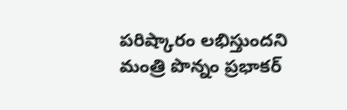పరిష్కారం లభిస్తుందని మంత్రి పొన్నం ప్రభాకర్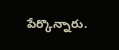పేర్కొన్నారు.